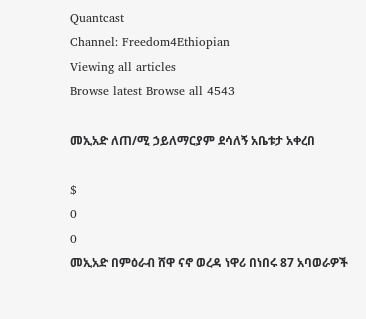Quantcast
Channel: Freedom4Ethiopian
Viewing all articles
Browse latest Browse all 4543

መኢአድ ለጠ/ሚ ኃይለማርያም ደሳለኝ አቤቱታ አቀረበ

$
0
0
መኢአድ በምዕራብ ሸዋ ናኖ ወረዳ ነዋሪ በነበሩ 87 አባወራዎች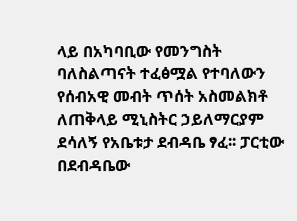ላይ በአካባቢው የመንግስት ባለስልጣናት ተፈፅሟል የተባለውን የሰብአዊ መብት ጥሰት አስመልክቶ ለጠቅላይ ሚኒስትር ኃይለማርያም ደሳለኝ የአቤቱታ ደብዳቤ ፃፈ፡፡ ፓርቲው በደብዳቤው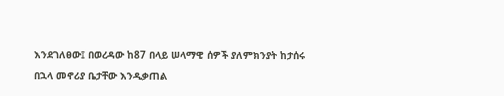እንደገለፀው፤ በወረዳው ከ87 በላይ ሠላማዊ ሰዎች ያለምክንያት ከታሰሩ በኋላ መኖሪያ ቤታቸው እንዲቃጠል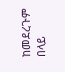ከመደረጉም በላይ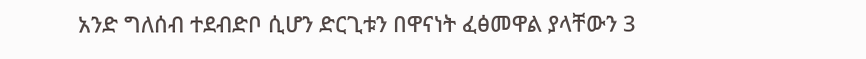አንድ ግለሰብ ተደብድቦ ሲሆን ድርጊቱን በዋናነት ፈፅመዋል ያላቸውን 3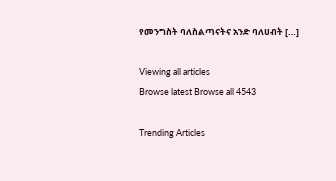የመንግስት ባለስልጣናትና አንድ ባለሀብት […]

Viewing all articles
Browse latest Browse all 4543

Trending Articles